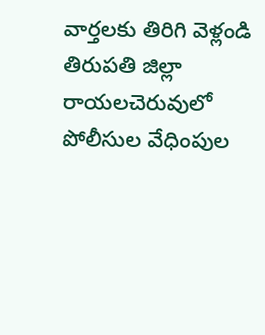వార్తలకు తిరిగి వెళ్లండి
తిరుపతి జిల్లా రాయలచెరువులో పోలీసుల వేధింపుల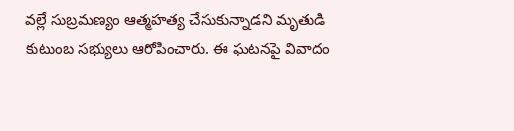వల్లే సుబ్రమణ్యం ఆత్మహత్య చేసుకున్నాడని మృతుడి కుటుంబ సభ్యులు ఆరోపించారు. ఈ ఘటనపై వివాదం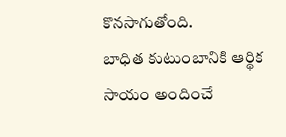కొనసాగుతోంది.
బాధిత కుటుంబానికి ఆర్థిక సాయం అందించే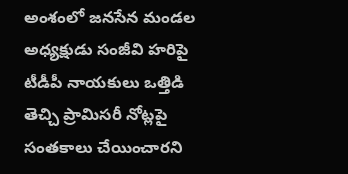అంశంలో జనసేన మండల అధ్యక్షుడు సంజీవి హరిపై టీడీపీ నాయకులు ఒత్తిడి తెచ్చి ప్రామిసరీ నోట్లపై సంతకాలు చేయించారని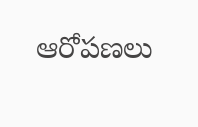ఆరోపణలు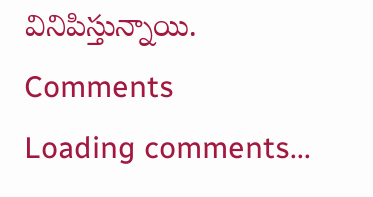వినిపిస్తున్నాయి.
Comments
Loading comments...